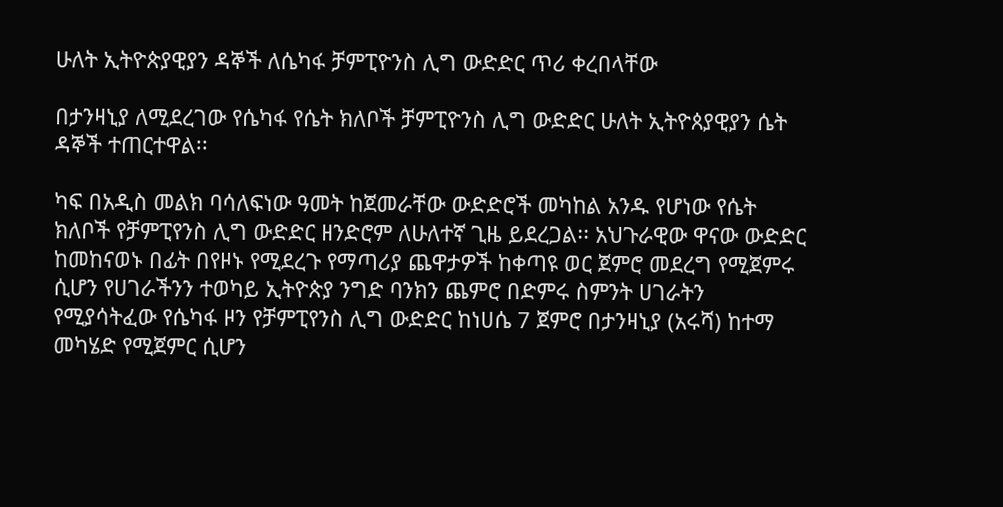ሁለት ኢትዮጵያዊያን ዳኞች ለሴካፋ ቻምፒዮንስ ሊግ ውድድር ጥሪ ቀረበላቸው

በታንዛኒያ ለሚደረገው የሴካፋ የሴት ክለቦች ቻምፒዮንስ ሊግ ውድድር ሁለት ኢትዮጰያዊያን ሴት ዳኞች ተጠርተዋል፡፡

ካፍ በአዲስ መልክ ባሳለፍነው ዓመት ከጀመራቸው ውድድሮች መካከል አንዱ የሆነው የሴት ክለቦች የቻምፒየንስ ሊግ ውድድር ዘንድሮም ለሁለተኛ ጊዜ ይደረጋል፡፡ አህጉራዊው ዋናው ውድድር ከመከናወኑ በፊት በየዞኑ የሚደረጉ የማጣሪያ ጨዋታዎች ከቀጣዩ ወር ጀምሮ መደረግ የሚጀምሩ ሲሆን የሀገራችንን ተወካይ ኢትዮጵያ ንግድ ባንክን ጨምሮ በድምሩ ስምንት ሀገራትን የሚያሳትፈው የሴካፋ ዞን የቻምፒየንስ ሊግ ውድድር ከነሀሴ 7 ጀምሮ በታንዛኒያ (አሩሻ) ከተማ መካሄድ የሚጀምር ሲሆን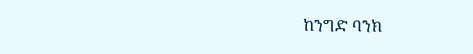ከንግድ ባንክ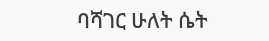ባሻገር ሁለት ሴት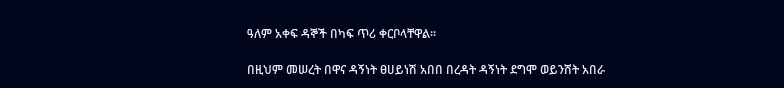ዓለም አቀፍ ዳኞች በካፍ ጥሪ ቀርቦላቸዋል፡፡

በዚህም መሠረት በዋና ዳኝነት ፀሀይነሽ አበበ በረዳት ዳኝነት ደግሞ ወይንሸት አበራ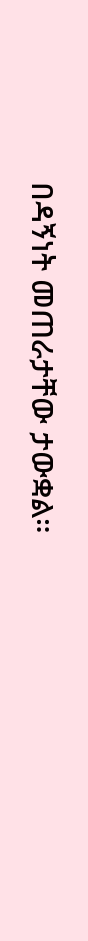በዳኝነት መጠራታቸው ታውቋል።